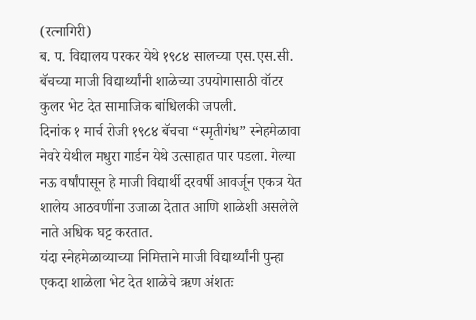(रत्नागिरी)
ब. प. विद्यालय परकर येथे १९८४ सालच्या एस.एस.सी. बॅचच्या माजी विद्यार्थ्यांनी शाळेच्या उपयोगासाठी वॉटर कुलर भेट देत सामाजिक बांधिलकी जपली.
दिनांक १ मार्च रोजी १९८४ बॅचचा “स्मृतीगंध” स्नेहमेळावा नेवरे येथील मधुरा गार्डन येथे उत्साहात पार पडला. गेल्या नऊ वर्षांपासून हे माजी विद्यार्थी दरवर्षी आवर्जून एकत्र येत शालेय आठवणींना उजाळा देतात आणि शाळेशी असलेले नाते अधिक घट्ट करतात.
यंदा स्नेहमेळाव्याच्या निमित्ताने माजी विद्यार्थ्यांनी पुन्हा एकदा शाळेला भेट देत शाळेचे ऋण अंशतः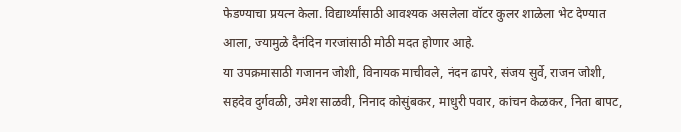फेडण्याचा प्रयत्न केला. विद्यार्थ्यांसाठी आवश्यक असलेला वॉटर कुलर शाळेला भेट देण्यात आला, ज्यामुळे दैनंदिन गरजांसाठी मोठी मदत होणार आहे.
या उपक्रमासाठी गजानन जोशी, विनायक माचीवले, नंदन ढापरे, संजय सुर्वे, राजन जोशी, सहदेव दुर्गवळी, उमेश साळवी, निनाद कोसुंबकर, माधुरी पवार, कांचन केळकर, निता बापट,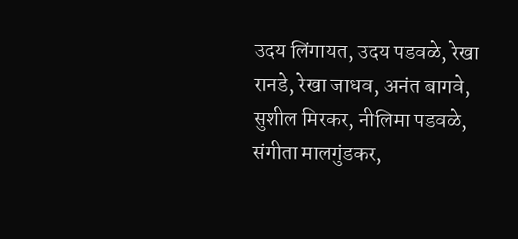उदय लिंगायत, उदय पडवळे, रेखा रानडे, रेखा जाधव, अनंत बागवे, सुशील मिरकर, नीलिमा पडवळे, संगीता मालगुंडकर,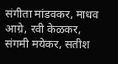संगीता मांडवकर, माधव आग्रे, रवी केळकर, संगमी मयेकर, सतीश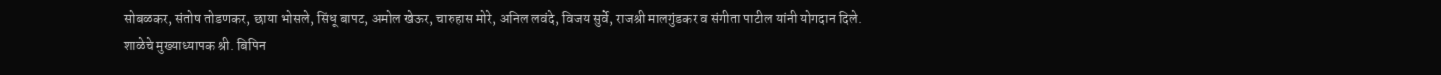सोबळकर, संतोष तोडणकर, छाया भोसले, सिंधू बापट, अमोल खेऊर, चारुहास मोरे, अनिल लवंदे, विजय सुर्वे, राजश्री मालगुंडकर व संगीता पाटील यांनी योगदान दिले.
शाळेचे मुख्याध्यापक श्री. बिपिन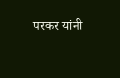परकर यांनी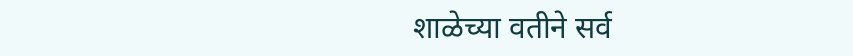शाळेच्या वतीने सर्व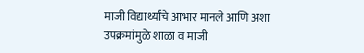माजी विद्यार्थ्यांचे आभार मानले आणि अशा उपक्रमांमुळे शाळा व माजी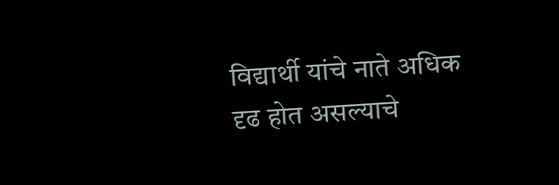विद्यार्थी यांचे नाते अधिक दृढ होत असल्याचे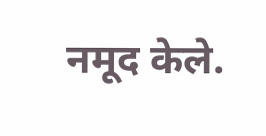नमूद केले.